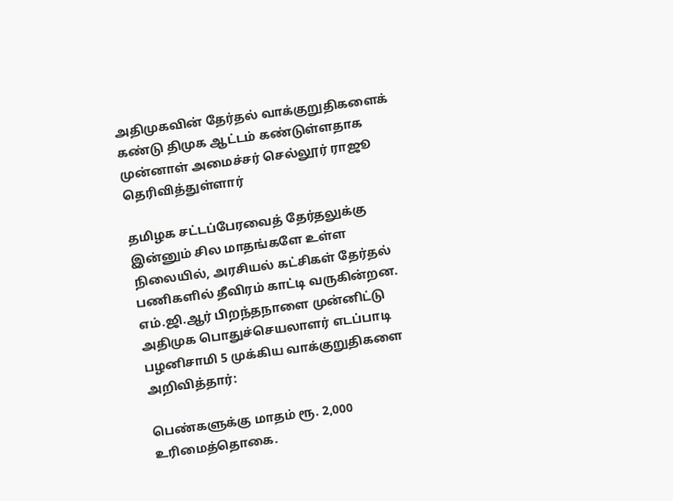அதிமுகவின் தேர்தல் வாக்குறுதிகளைக் கண்டு திமுக ஆட்டம் கண்டுள்ளதாக முன்னாள் அமைச்சர் செல்லூர் ராஜூ தெரிவித்துள்ளார்

தமிழக சட்டப்பேரவைத் தேர்தலுக்கு இன்னும் சில மாதங்களே உள்ள நிலையில், அரசியல் கட்சிகள் தேர்தல் பணிகளில் தீவிரம் காட்டி வருகின்றன. எம்.ஜி.ஆர் பிறந்தநாளை முன்னிட்டு அதிமுக பொதுச்செயலாளர் எடப்பாடி பழனிசாமி 5 முக்கிய வாக்குறுதிகளை அறிவித்தார்:

பெண்களுக்கு மாதம் ரூ. 2,000 உரிமைத்தொகை.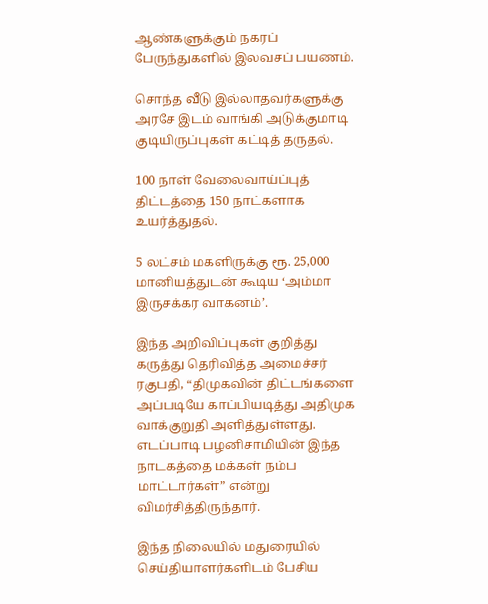ஆண்களுக்கும் நகரப் பேருந்துகளில் இலவசப் பயணம்.

சொந்த வீடு இல்லாதவர்களுக்கு அரசே இடம் வாங்கி அடுக்குமாடி குடியிருப்புகள் கட்டித் தருதல்.

100 நாள் வேலைவாய்ப்புத் திட்டத்தை 150 நாட்களாக உயர்த்துதல்.

5 லட்சம் மகளிருக்கு ரூ. 25,000 மானியத்துடன் கூடிய ‘அம்மா இருசக்கர வாகனம்’.

இந்த அறிவிப்புகள் குறித்து கருத்து தெரிவித்த அமைச்சர் ரகுபதி, “திமுகவின் திட்டங்களை அப்படியே காப்பியடித்து அதிமுக வாக்குறுதி அளித்துள்ளது. எடப்பாடி பழனிசாமியின் இந்த நாடகத்தை மக்கள் நம்ப மாட்டார்கள்” என்று விமர்சித்திருந்தார்.

இந்த நிலையில் மதுரையில் செய்தியாளர்களிடம் பேசிய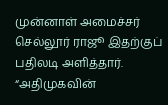முன்னாள் அமைச்சர் செல்லூர் ராஜூ இதற்குப் பதிலடி அளித்தார். “அதிமுகவின்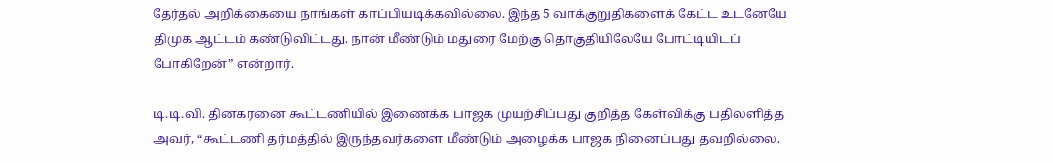தேர்தல் அறிக்கையை நாங்கள் காப்பியடிக்கவில்லை. இந்த 5 வாக்குறுதிகளைக் கேட்ட உடனேயே திமுக ஆட்டம் கண்டுவிட்டது. நான் மீண்டும் மதுரை மேற்கு தொகுதியிலேயே போட்டியிடப் போகிறேன்” என்றார்.

டி.டி.வி. தினகரனை கூட்டணியில் இணைக்க பாஜக முயற்சிப்பது குறித்த கேள்விக்கு பதிலளித்த அவர், “கூட்டணி தர்மத்தில் இருந்தவர்களை மீண்டும் அழைக்க பாஜக நினைப்பது தவறில்லை.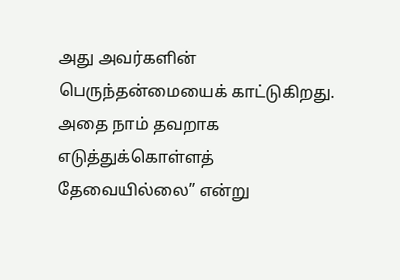அது அவர்களின் பெருந்தன்மையைக் காட்டுகிறது. அதை நாம் தவறாக எடுத்துக்கொள்ளத் தேவையில்லை” என்று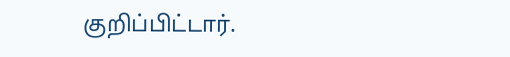குறிப்பிட்டார்.